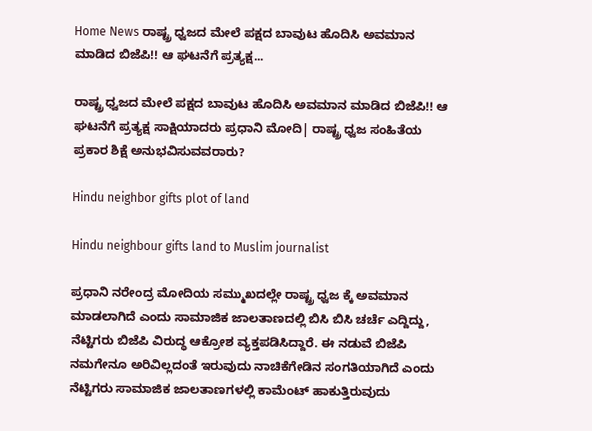Home News ರಾಷ್ಟ್ರ ಧ್ವಜದ ಮೇಲೆ ಪಕ್ಷದ ಬಾವುಟ ಹೊದಿಸಿ ಅವಮಾನ ಮಾಡಿದ ಬಿಜೆಪಿ!! ಆ ಘಟನೆಗೆ ಪ್ರತ್ಯಕ್ಷ...

ರಾಷ್ಟ್ರ ಧ್ವಜದ ಮೇಲೆ ಪಕ್ಷದ ಬಾವುಟ ಹೊದಿಸಿ ಅವಮಾನ ಮಾಡಿದ ಬಿಜೆಪಿ!! ಆ ಘಟನೆಗೆ ಪ್ರತ್ಯಕ್ಷ ಸಾಕ್ಷಿಯಾದರು ಪ್ರಧಾನಿ ಮೋದಿ| ರಾಷ್ಟ್ರ ಧ್ವಜ ಸಂಹಿತೆಯ ಪ್ರಕಾರ ಶಿಕ್ಷೆ ಅನುಭವಿಸುವವರಾರು?

Hindu neighbor gifts plot of land

Hindu neighbour gifts land to Muslim journalist

ಪ್ರಧಾನಿ ನರೇಂದ್ರ ಮೋದಿಯ ಸಮ್ಮುಖದಲ್ಲೇ ರಾಷ್ಟ್ರ ಧ್ವಜ ಕ್ಕೆ ಅವಮಾನ ಮಾಡಲಾಗಿದೆ ಎಂದು ಸಾಮಾಜಿಕ ಜಾಲತಾಣದಲ್ಲಿ ಬಿಸಿ ಬಿಸಿ ಚರ್ಚೆ ಎದ್ದಿದ್ದು, ನೆಟ್ಟಿಗರು ಬಿಜೆಪಿ ವಿರುದ್ಧ ಆಕ್ರೋಶ ವ್ಯಕ್ತಪಡಿಸಿದ್ದಾರೆ. ಈ ನಡುವೆ ಬಿಜೆಪಿ ನಮಗೇನೂ ಅರಿವಿಲ್ಲದಂತೆ ಇರುವುದು ನಾಚಿಕೆಗೇಡಿನ ಸಂಗತಿಯಾಗಿದೆ ಎಂದು ನೆಟ್ಟಿಗರು ಸಾಮಾಜಿಕ ಜಾಲತಾಣಗಳಲ್ಲಿ ಕಾಮೆಂಟ್ ಹಾಕುತ್ತಿರುವುದು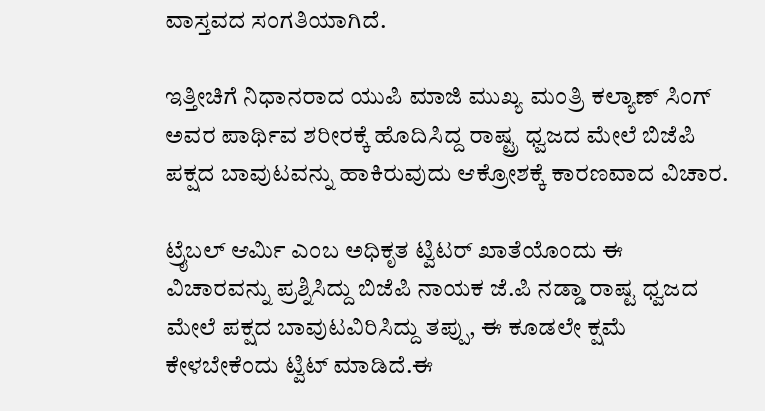ವಾಸ್ತವದ ಸಂಗತಿಯಾಗಿದೆ.

ಇತ್ತೀಚಿಗೆ ನಿಧಾನರಾದ ಯುಪಿ ಮಾಜಿ ಮುಖ್ಯ ಮಂತ್ರಿ ಕಲ್ಯಾಣ್ ಸಿಂಗ್ ಅವರ ಪಾರ್ಥಿವ ಶರೀರಕ್ಕೆ ಹೊದಿಸಿದ್ದ ರಾಷ್ಟ್ರ ಧ್ವಜದ ಮೇಲೆ ಬಿಜೆಪಿ ಪಕ್ಷದ ಬಾವುಟವನ್ನು ಹಾಕಿರುವುದು ಆಕ್ರೋಶಕ್ಕೆ ಕಾರಣವಾದ ವಿಚಾರ.

ಟ್ರೈಬಲ್ ಆರ್ಮಿ ಎಂಬ ಅಧಿಕೃತ ಟ್ವಿಟರ್ ಖಾತೆಯೊಂದು ಈ ವಿಚಾರವನ್ನು ಪ್ರಶ್ನಿಸಿದ್ದು ಬಿಜೆಪಿ ನಾಯಕ ಜೆ.ಪಿ ನಡ್ಡಾ ರಾಷ್ಟ ಧ್ವಜದ ಮೇಲೆ ಪಕ್ಷದ ಬಾವುಟವಿರಿಸಿದ್ದು ತಪ್ಪು, ಈ ಕೂಡಲೇ ಕ್ಷಮೆ ಕೇಳಬೇಕೆಂದು ಟ್ವಿಟ್ ಮಾಡಿದೆ.ಈ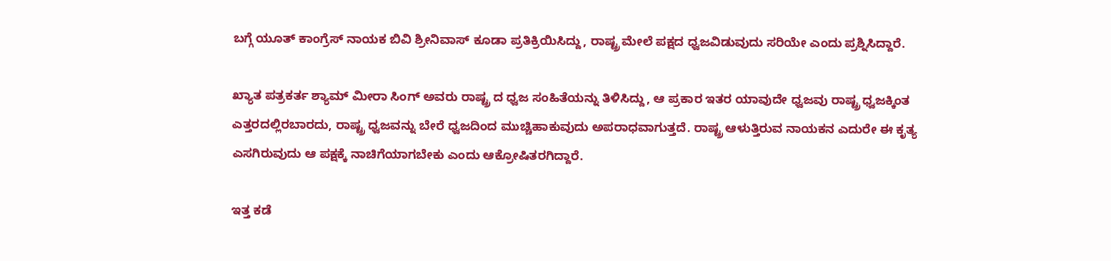ಬಗ್ಗೆ ಯೂತ್ ಕಾಂಗ್ರೆಸ್ ನಾಯಕ ಬಿವಿ ಶ್ರೀನಿವಾಸ್ ಕೂಡಾ ಪ್ರತಿಕ್ರಿಯಿಸಿದ್ದು, ರಾಷ್ಟ್ರ ಮೇಲೆ ಪಕ್ಷದ ಧ್ವಜವಿಡುವುದು ಸರಿಯೇ ಎಂದು ಪ್ರಶ್ನಿಸಿದ್ದಾರೆ.

ಖ್ಯಾತ ಪತ್ರಕರ್ತ ಶ್ಯಾಮ್ ಮೀರಾ ಸಿಂಗ್ ಅವರು ರಾಷ್ಟ್ರ ದ ಧ್ವಜ ಸಂಹಿತೆಯನ್ನು ತಿಳಿಸಿದ್ದು, ಆ ಪ್ರಕಾರ ಇತರ ಯಾವುದೇ ಧ್ವಜವು ರಾಷ್ಟ್ರ ಧ್ವಜಕ್ಕಿಂತ ಎತ್ತರದಲ್ಲಿರಬಾರದು, ರಾಷ್ಟ್ರ ಧ್ವಜವನ್ನು ಬೇರೆ ಧ್ವಜದಿಂದ ಮುಚ್ಚಿಹಾಕುವುದು ಅಪರಾಧವಾಗುತ್ತದೆ. ರಾಷ್ಟ್ರ ಆಳುತ್ತಿರುವ ನಾಯಕನ ಎದುರೇ ಈ ಕೃತ್ಯ ಎಸಗಿರುವುದು ಆ ಪಕ್ಷಕ್ಕೆ ನಾಚಿಗೆಯಾಗಬೇಕು ಎಂದು ಆಕ್ರೋಷಿತರಗಿದ್ದಾರೆ.

ಇತ್ತ ಕಡೆ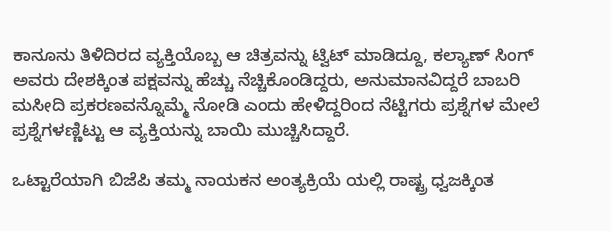ಕಾನೂನು ತಿಳಿದಿರದ ವ್ಯಕ್ತಿಯೊಬ್ಬ ಆ ಚಿತ್ರವನ್ನು ಟ್ವಿಟ್ ಮಾಡಿದ್ದೂ, ಕಲ್ಯಾಣ್ ಸಿಂಗ್ ಅವರು ದೇಶಕ್ಕಿಂತ ಪಕ್ಷವನ್ನು ಹೆಚ್ಚು ನೆಚ್ಚಿಕೊಂಡಿದ್ದರು, ಅನುಮಾನವಿದ್ದರೆ ಬಾಬರಿ ಮಸೀದಿ ಪ್ರಕರಣವನ್ನೊಮ್ಮೆ ನೋಡಿ ಎಂದು ಹೇಳಿದ್ದರಿಂದ ನೆಟ್ಟಿಗರು ಪ್ರಶ್ನೆಗಳ ಮೇಲೆ ಪ್ರಶ್ನೆಗಳಣ್ಣಿಟ್ಟು ಆ ವ್ಯಕ್ತಿಯನ್ನು ಬಾಯಿ ಮುಚ್ಚಿಸಿದ್ದಾರೆ.

ಒಟ್ಟಾರೆಯಾಗಿ ಬಿಜೆಪಿ ತಮ್ಮ ನಾಯಕನ ಅಂತ್ಯಕ್ರಿಯೆ ಯಲ್ಲಿ ರಾಷ್ಟ್ರ ಧ್ವಜಕ್ಕಿಂತ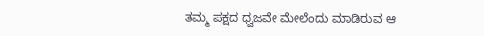ತಮ್ಮ ಪಕ್ಷದ ಧ್ವಜವೇ ಮೇಲೆಂದು ಮಾಡಿರುವ ಆ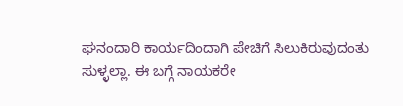ಘನಂದಾರಿ ಕಾರ್ಯದಿಂದಾಗಿ ಪೇಚಿಗೆ ಸಿಲುಕಿರುವುದಂತು ಸುಳ್ಳಲ್ಲಾ. ಈ ಬಗ್ಗೆ ನಾಯಕರೇ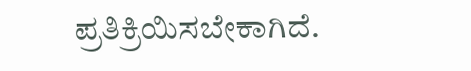ಪ್ರತಿಕ್ರಿಯಿಸಬೇಕಾಗಿದೆ.